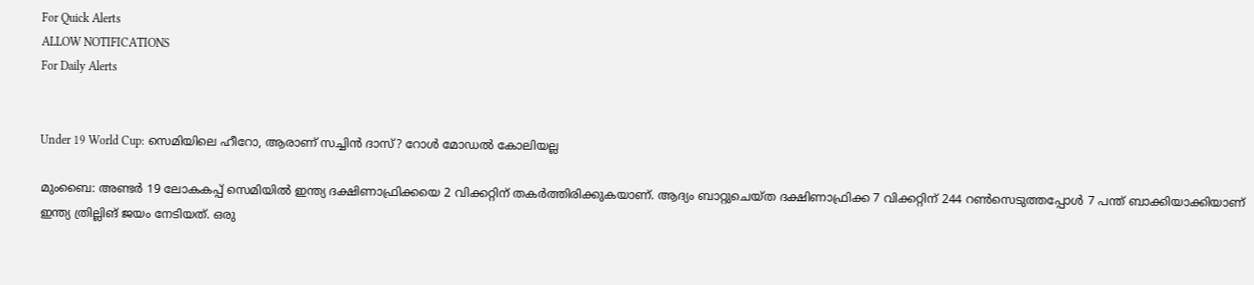For Quick Alerts
ALLOW NOTIFICATIONS
For Daily Alerts


Under 19 World Cup: സെമിയിലെ ഹീറോ, ആരാണ് സച്ചിന്‍ ദാസ്? റോള്‍ മോഡല്‍ കോലിയല്ല

മുംബൈ: അണ്ടര്‍ 19 ലോകകപ്പ് സെമിയില്‍ ഇന്ത്യ ദക്ഷിണാഫ്രിക്കയെ 2 വിക്കറ്റിന് തകര്‍ത്തിരിക്കുകയാണ്. ആദ്യം ബാറ്റുചെയ്ത ദക്ഷിണാഫ്രിക്ക 7 വിക്കറ്റിന് 244 റണ്‍സെടുത്തപ്പോള്‍ 7 പന്ത് ബാക്കിയാക്കിയാണ് ഇന്ത്യ ത്രില്ലിങ് ജയം നേടിയത്. ഒരു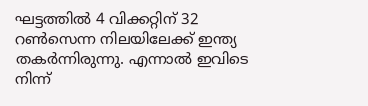ഘട്ടത്തില്‍ 4 വിക്കറ്റിന് 32 റണ്‍സെന്ന നിലയിലേക്ക് ഇന്ത്യ തകര്‍ന്നിരുന്നു. എന്നാല്‍ ഇവിടെ നിന്ന്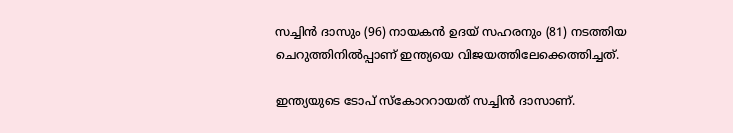സച്ചിന്‍ ദാസും (96) നായകന്‍ ഉദയ് സഹരനും (81) നടത്തിയ ചെറുത്തിനില്‍പ്പാണ് ഇന്ത്യയെ വിജയത്തിലേക്കെത്തിച്ചത്.

ഇന്ത്യയുടെ ടോപ് സ്‌കോററായത് സച്ചിന്‍ ദാസാണ്.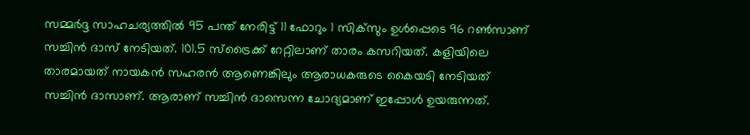സമ്മര്‍ദ്ദ സാഹചര്യത്തില്‍ 95 പന്ത് നേരിട്ട് 11 ഫോറും 1 സിക്‌സും ഉള്‍പ്പെടെ 96 റണ്‍സാണ് സച്ചിന്‍ ദാസ് നേടിയത്. 101.5 സ്‌ട്രൈക്ക് റേറ്റിലാണ് താരം കസറിയത്. കളിയിലെ താരമായത് നായകന്‍ സഹരന്‍ ആണെങ്കിലും ആരാധകരുടെ കൈയടി നേടിയത് സച്ചിന്‍ ദാസാണ്. ആരാണ് സച്ചിന്‍ ദാസെന്ന ചോദ്യമാണ് ഇപ്പോള്‍ ഉയരുന്നത്.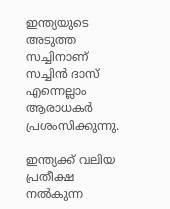ഇന്ത്യയുടെ അടുത്ത സച്ചിനാണ് സച്ചിന്‍ ദാസ് എന്നെല്ലാം ആരാധകര്‍ പ്രശംസിക്കുന്നു.

ഇന്ത്യക്ക് വലിയ പ്രതീക്ഷ നല്‍കുന്ന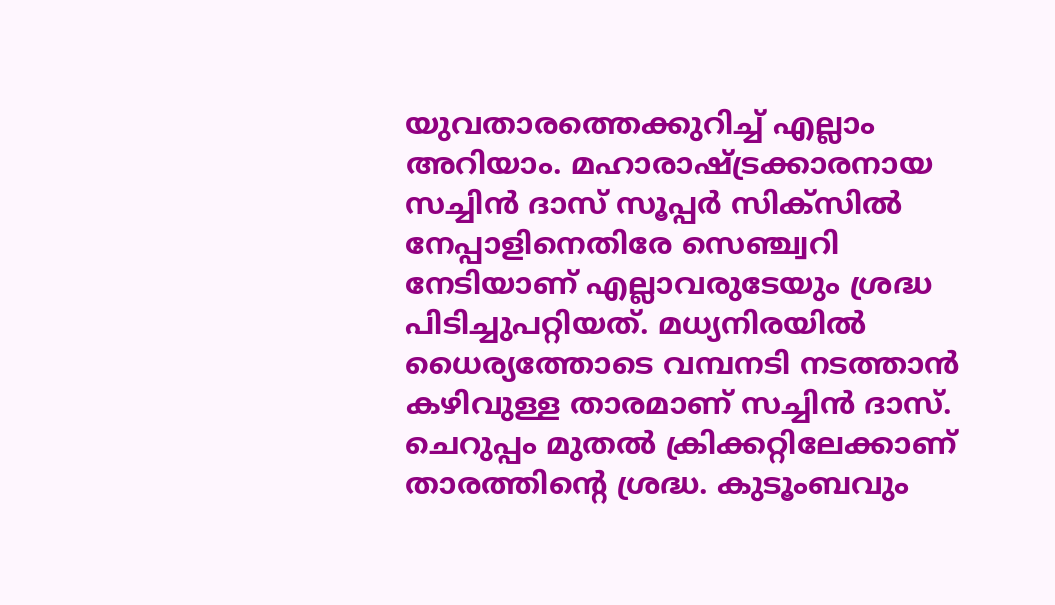യുവതാരത്തെക്കുറിച്ച് എല്ലാം അറിയാം. മഹാരാഷ്ട്രക്കാരനായ സച്ചിന്‍ ദാസ് സൂപ്പര്‍ സിക്‌സില്‍ നേപ്പാളിനെതിരേ സെഞ്ച്വറി നേടിയാണ് എല്ലാവരുടേയും ശ്രദ്ധ പിടിച്ചുപറ്റിയത്. മധ്യനിരയില്‍ ധൈര്യത്തോടെ വമ്പനടി നടത്താന്‍ കഴിവുള്ള താരമാണ് സച്ചിന്‍ ദാസ്. ചെറുപ്പം മുതല്‍ ക്രിക്കറ്റിലേക്കാണ് താരത്തിന്റെ ശ്രദ്ധ. കുടൂംബവും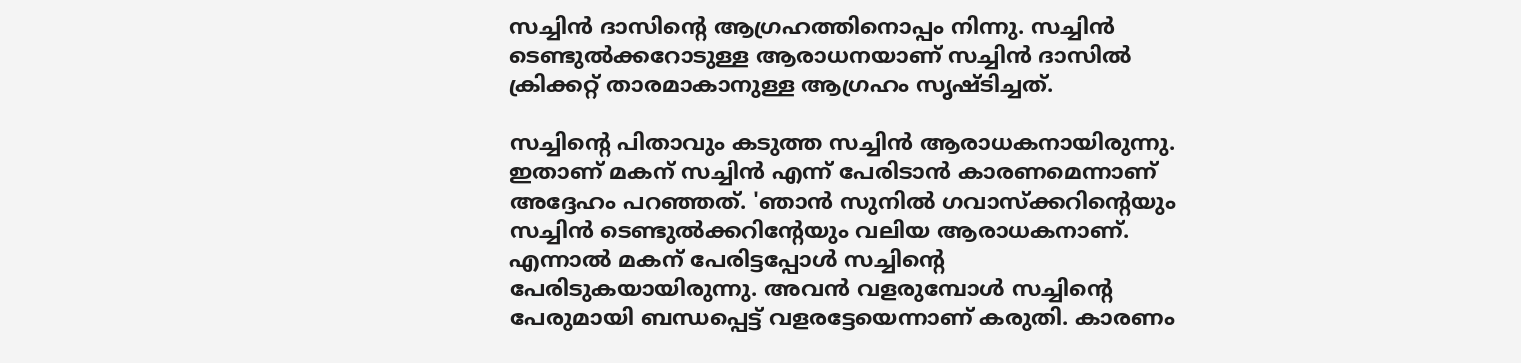സച്ചിന്‍ ദാസിന്റെ ആഗ്രഹത്തിനൊപ്പം നിന്നു. സച്ചിന്‍ ടെണ്ടുല്‍ക്കറോടുള്ള ആരാധനയാണ് സച്ചിന്‍ ദാസില്‍ ക്രിക്കറ്റ് താരമാകാനുള്ള ആഗ്രഹം സൃഷ്ടിച്ചത്.

സച്ചിന്റെ പിതാവും കടുത്ത സച്ചിന്‍ ആരാധകനായിരുന്നു. ഇതാണ് മകന് സച്ചിന്‍ എന്ന് പേരിടാന്‍ കാരണമെന്നാണ് അദ്ദേഹം പറഞ്ഞത്. 'ഞാന്‍ സുനില്‍ ഗവാസ്‌ക്കറിന്റെയും സച്ചിന്‍ ടെണ്ടുല്‍ക്കറിന്റേയും വലിയ ആരാധകനാണ്. എന്നാല്‍ മകന് പേരിട്ടപ്പോള്‍ സച്ചിന്റെ പേരിടുകയായിരുന്നു. അവന്‍ വളരുമ്പോള്‍ സച്ചിന്റെ പേരുമായി ബന്ധപ്പെട്ട് വളരട്ടേയെന്നാണ് കരുതി. കാരണം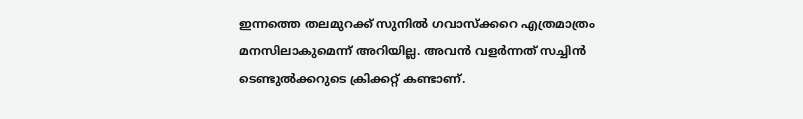ഇന്നത്തെ തലമുറക്ക് സുനില്‍ ഗവാസ്‌ക്കറെ എത്രമാത്രം മനസിലാകുമെന്ന് അറിയില്ല. അവന്‍ വളര്‍ന്നത് സച്ചിന്‍ ടെണ്ടുല്‍ക്കറുടെ ക്രിക്കറ്റ് കണ്ടാണ്.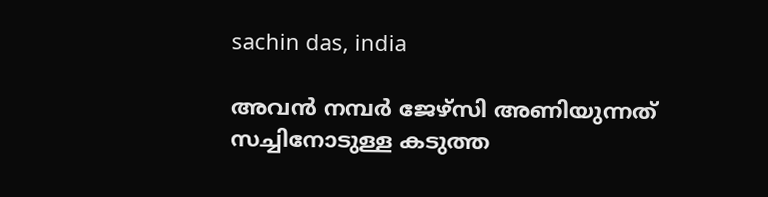sachin das, india

അവന്‍ നമ്പര്‍ ജേഴ്‌സി അണിയുന്നത് സച്ചിനോടുള്ള കടുത്ത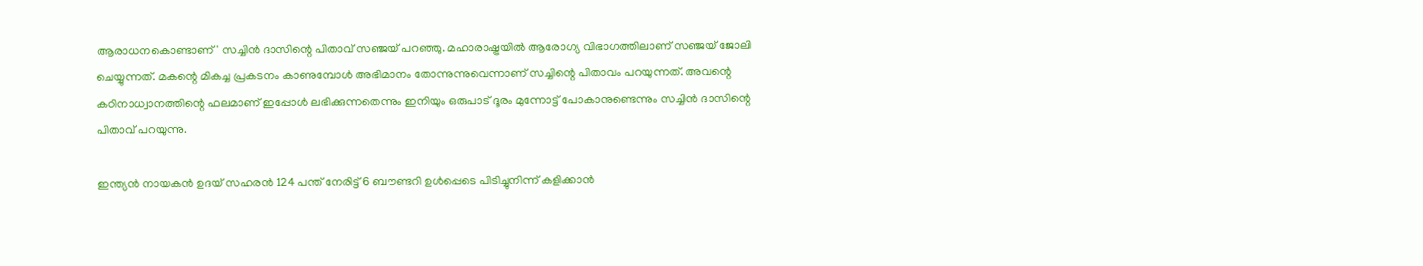ആരാധനകൊണ്ടാണ്' സച്ചിന്‍ ദാസിന്റെ പിതാവ് സഞ്ജയ് പറഞ്ഞു. മഹാരാഷ്ട്രയില്‍ ആരോഗ്യ വിഭാഗത്തിലാണ് സഞ്ജയ് ജോലി ചെയ്യുന്നത്. മകന്റെ മികച്ച പ്രകടനം കാണുമ്പോള്‍ അഭിമാനം തോന്നുന്നുവെന്നാണ് സച്ചിന്റെ പിതാവം പറയുന്നത്. അവന്റെ കഠിനാധ്വാനത്തിന്റെ ഫലമാണ് ഇപ്പോള്‍ ലഭിക്കുന്നതെന്നും ഇനിയും ഒരുപാട് ദൂരം മുന്നോട്ട് പോകാനുണ്ടെന്നും സച്ചിന്‍ ദാസിന്റെ പിതാവ് പറയുന്നു.

ഇന്ത്യന്‍ നായകന്‍ ഉദയ് സഹരന്‍ 124 പന്ത് നേരിട്ട് 6 ബൗണ്ടറി ഉള്‍പ്പെടെ പിടിച്ചുനിന്ന് കളിക്കാന്‍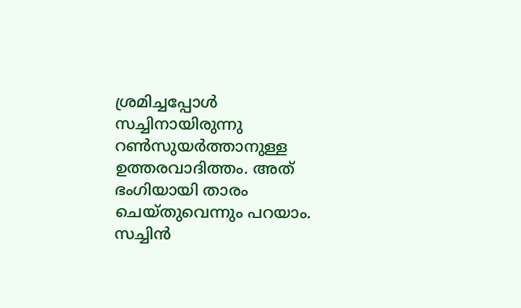ശ്രമിച്ചപ്പോള്‍ സച്ചിനായിരുന്നു റണ്‍സുയര്‍ത്താനുള്ള ഉത്തരവാദിത്തം. അത് ഭംഗിയായി താരം ചെയ്തുവെന്നും പറയാം. സച്ചിന്‍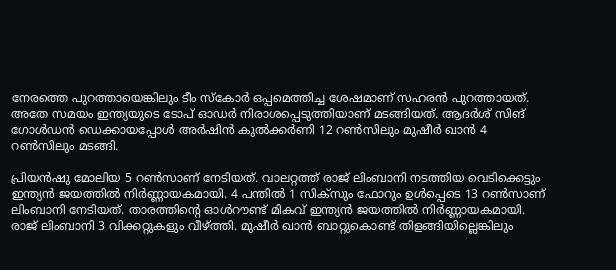നേരത്തെ പുറത്തായെങ്കിലും ടീം സ്‌കോര്‍ ഒപ്പമെത്തിച്ച ശേഷമാണ് സഹരന്‍ പുറത്തായത്. അതേ സമയം ഇന്ത്യയുടെ ടോപ് ഓഡര്‍ നിരാശപ്പെടുത്തിയാണ് മടങ്ങിയത്. ആദര്‍ശ് സിങ് ഗോള്‍ഡന്‍ ഡെക്കായപ്പോള്‍ അര്‍ഷിന്‍ കുല്‍ക്കര്‍ണി 12 റണ്‍സിലും മുഷീര്‍ ഖാന്‍ 4 റണ്‍സിലും മടങ്ങി.

പ്രിയന്‍ഷു മോലിയ 5 റണ്‍സാണ് നേടിയത്. വാലറ്റത്ത് രാജ് ലിംബാനി നടത്തിയ വെടിക്കെട്ടും ഇന്ത്യന്‍ ജയത്തില്‍ നിര്‍ണ്ണായകമായി. 4 പന്തില്‍ 1 സിക്‌സും ഫോറും ഉള്‍പ്പെടെ 13 റണ്‍സാണ് ലിംബാനി നേടിയത്. താരത്തിന്റെ ഓള്‍റൗണ്ട് മികവ് ഇന്ത്യന്‍ ജയത്തില്‍ നിര്‍ണ്ണായകമായി. രാജ് ലിംബാനി 3 വിക്കറ്റുകളും വീഴ്ത്തി. മുഷീര്‍ ഖാന്‍ ബാറ്റുകൊണ്ട് തിളങ്ങിയില്ലെങ്കിലും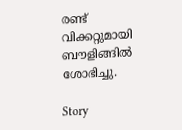രണ്ട് വിക്കറ്റുമായി ബൗളിങ്ങില്‍ ശോഭിച്ചു.

Story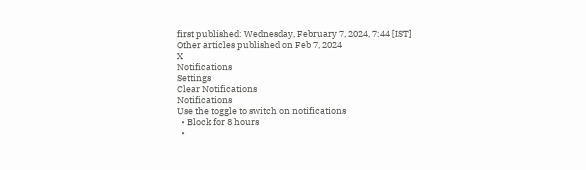first published: Wednesday, February 7, 2024, 7:44 [IST]
Other articles published on Feb 7, 2024
X
Notifications
Settings
Clear Notifications
Notifications
Use the toggle to switch on notifications
  • Block for 8 hours
  •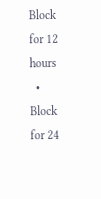Block for 12 hours
  • Block for 24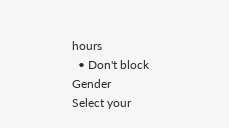hours
  • Don't block
Gender
Select your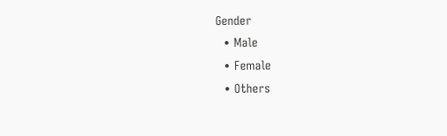Gender
  • Male
  • Female
  • Others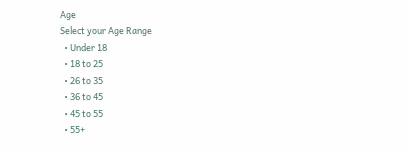Age
Select your Age Range
  • Under 18
  • 18 to 25
  • 26 to 35
  • 36 to 45
  • 45 to 55
  • 55+